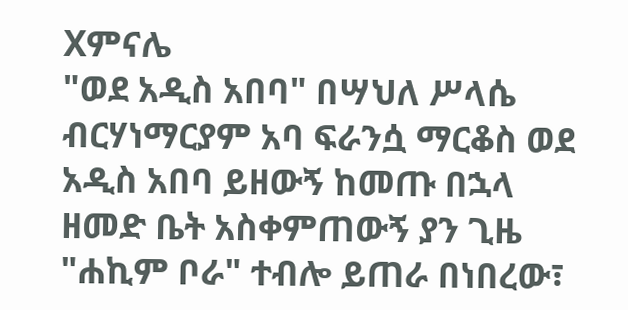Xምናሌ
"ወደ አዲስ አበባ" በሣህለ ሥላሴ ብርሃነማርያም አባ ፍራንሷ ማርቆስ ወደ አዲስ አበባ ይዘውኝ ከመጡ በኋላ ዘመድ ቤት አስቀምጠውኝ ያን ጊዜ "ሐኪም ቦራ" ተብሎ ይጠራ በነበረው፣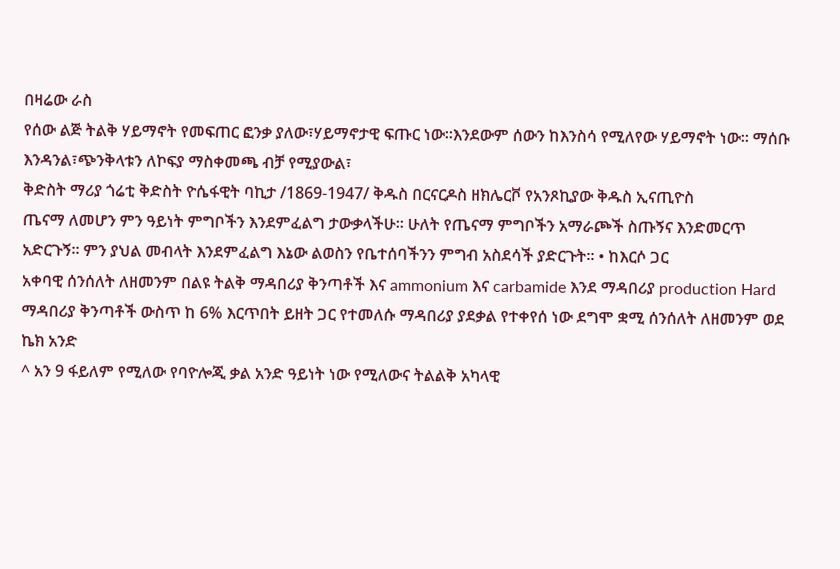በዛሬው ራስ
የሰው ልጅ ትልቅ ሃይማኖት የመፍጠር ፎንቃ ያለው፣ሃይማኖታዊ ፍጡር ነው።እንደውም ሰውን ከእንስሳ የሚለየው ሃይማኖት ነው። ማሰቡ እንዳንል፣ጭንቅላቱን ለኮፍያ ማስቀመጫ ብቻ የሚያውል፣
ቅድስት ማሪያ ጎሬቲ ቅድስት ዮሴፋዊት ባኪታ /1869-1947/ ቅዱስ በርናርዶስ ዘክሌርቮ የአንጾኪያው ቅዱስ ኢናጢዮስ
ጤናማ ለመሆን ምን ዓይነት ምግቦችን እንደምፈልግ ታውቃላችሁ፡፡ ሁለት የጤናማ ምግቦችን አማራጮች ስጡኝና እንድመርጥ አድርጉኝ፡፡ ምን ያህል መብላት እንደምፈልግ እኔው ልወስን የቤተሰባችንን ምግብ አስደሳች ያድርጉት፡፡ • ከእርሶ ጋር
አቀባዊ ሰንሰለት ለዘመንም በልዩ ትልቅ ማዳበሪያ ቅንጣቶች እና ammonium እና carbamide እንደ ማዳበሪያ production Hard ማዳበሪያ ቅንጣቶች ውስጥ ከ 6% እርጥበት ይዘት ጋር የተመለሱ ማዳበሪያ ያደቃል የተቀየሰ ነው ደግሞ ቋሚ ሰንሰለት ለዘመንም ወደ ኬክ አንድ
^ አን 9 ፋይለም የሚለው የባዮሎጂ ቃል አንድ ዓይነት ነው የሚለውና ትልልቅ አካላዊ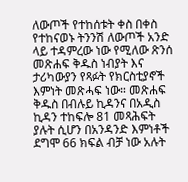ለውጦች የተከሰቱት ቀስ በቀስ የተከናወኑ ትንንሽ ለውጦች አንድ ላይ ተዳምረው ነው የሚለው ጽንሰ
መጽሐፍ ቅዱስ ነብያት እና ታሪካውያን የጻፉት የክርስቲያኖች እምነት መጽሓፍ ነው። መጽሐፍ ቅዱስ በብሉይ ኪዳንና በአዲስ ኪዳን ተከፍሎ 81 መጻሕፍት ያሉት ሲሆን በአንዳንድ እምነቶች ደግሞ 66 ክፍል ብቻ ነው አሉት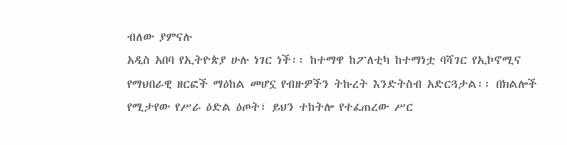ብለው ያምናሉ
አዲስ አበባ የኢትዮጵያ ሁሉ ነገር ነች፡፡ ከተማዋ ከፖለቲካ ከተማነቷ ባሻገር የኢኮኖሚና የማህበራዊ ዘርፎች ማዕከል መሆኗ የብዙዎችን ትኩረት እንድትስብ አድርጓታል፡፡ በክልሎች የሚታየው የሥራ ዕድል ዕጦት፣ ይህን ተከትሎ የተፈጠረው ሥር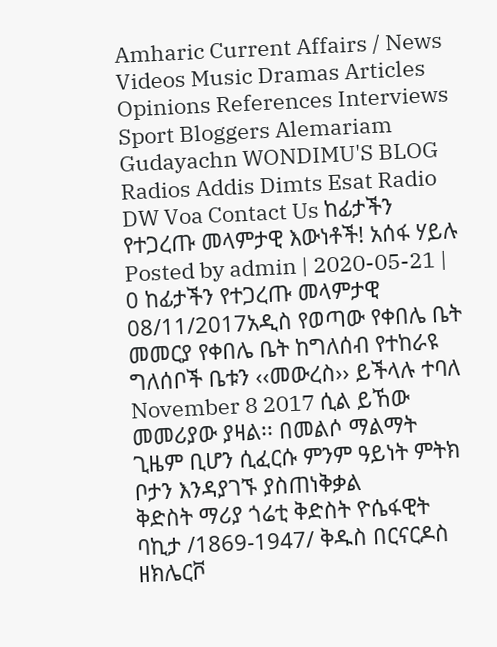Amharic Current Affairs / News Videos Music Dramas Articles Opinions References Interviews Sport Bloggers Alemariam Gudayachn WONDIMU'S BLOG Radios Addis Dimts Esat Radio DW Voa Contact Us ከፊታችን የተጋረጡ መላምታዊ እውነቶች! አሰፋ ሃይሉ Posted by admin | 2020-05-21 | 0 ከፊታችን የተጋረጡ መላምታዊ
08/11/2017አዲስ የወጣው የቀበሌ ቤት መመርያ የቀበሌ ቤት ከግለሰብ የተከራዩ ግለሰቦች ቤቱን ‹‹መውረስ›› ይችላሉ ተባለ November 8 2017 ሲል ይኸው መመሪያው ያዛል፡፡ በመልሶ ማልማት ጊዜም ቢሆን ሲፈርሱ ምንም ዓይነት ምትክ ቦታን እንዳያገኙ ያስጠነቅቃል
ቅድስት ማሪያ ጎሬቲ ቅድስት ዮሴፋዊት ባኪታ /1869-1947/ ቅዱስ በርናርዶስ ዘክሌርቮ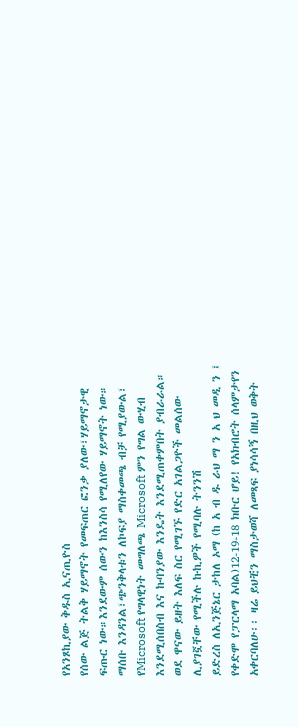የአንጾኪያው ቅዱስ ኢናጢዮስ
የሰው ልጅ ትልቅ ሃይማኖት የመፍጠር ፎንቃ ያለው፣ሃይማኖታዊ ፍጡር ነው።እንደውም ሰውን ከእንስሳ የሚለየው ሃይማኖት ነው። ማሰቡ እንዳንል፣ጭንቅላቱን ለኮፍያ ማስቀመጫ ብቻ የሚያውል፣
የMicrosoft የግላዊነት መግለጫ Microsoft ምን የግል ውሂብ እንደሚሰበስብ እና ኩባንያው እንዴት እንደሚጠቀምበት ያብራራል። ወደ ዋናው ይዘት እለፍ ስር የሚገኙ የድር አገልጋዮች መልሰው ሊያገኟቸው የሚችሉ ኩኪዎች የሚባሉ ትንንሽ
ይድረስ ለኢንጅኔር ታከለ ኦማ (ከ አ ብ ዱ ራህ ማ ን አ ህ መዲ ን ፤ የቀድሞ የፓርላማ አባል)12-19-18 ክቡር ሆይ! የአክብሮት ሰላምታየን አቀርባለሁ፡፡ ዛሬ ይህቺን ማስታወሻ ለመጻፍ ያነሳሳኝ በዚህ ወቅት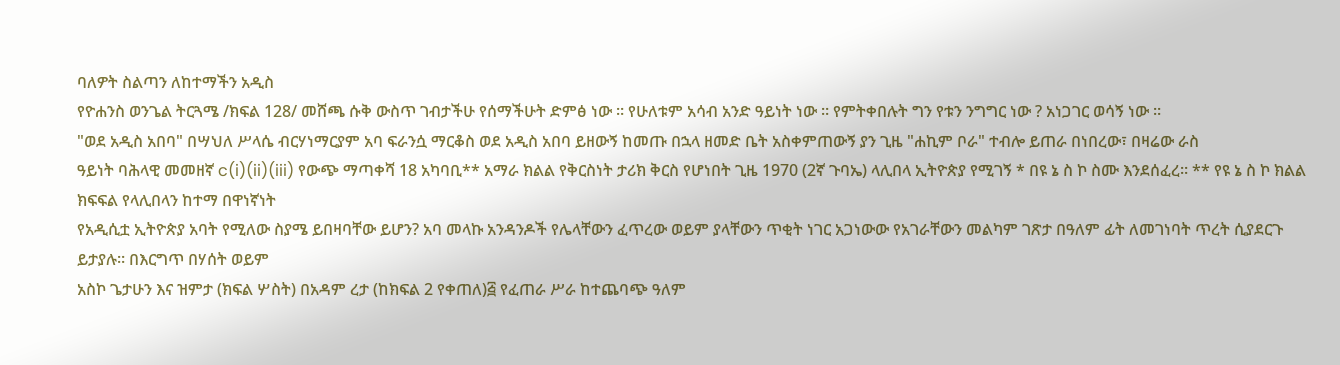ባለዎት ስልጣን ለከተማችን አዲስ
የዮሐንስ ወንጌል ትርጓሜ /ክፍል 128/ መሸጫ ሱቅ ውስጥ ገብታችሁ የሰማችሁት ድምፅ ነው ። የሁለቱም አሳብ አንድ ዓይነት ነው ። የምትቀበሉት ግን የቱን ንግግር ነው ? አነጋገር ወሳኝ ነው ።
"ወደ አዲስ አበባ" በሣህለ ሥላሴ ብርሃነማርያም አባ ፍራንሷ ማርቆስ ወደ አዲስ አበባ ይዘውኝ ከመጡ በኋላ ዘመድ ቤት አስቀምጠውኝ ያን ጊዜ "ሐኪም ቦራ" ተብሎ ይጠራ በነበረው፣ በዛሬው ራስ
ዓይነት ባሕላዊ መመዘኛ c(i)(ii)(iii) የውጭ ማጣቀሻ 18 አካባቢ** አማራ ክልል የቅርስነት ታሪክ ቅርስ የሆነበት ጊዜ 1970 (2ኛ ጉባኤ) ላሊበላ ኢትዮጵያ የሚገኝ * በዩ ኔ ስ ኮ ስሙ እንደሰፈረ። ** የዩ ኔ ስ ኮ ክልል ክፍፍል የላሊበላን ከተማ በዋነኛነት
የአዲሲቷ ኢትዮጵያ አባት የሚለው ስያሜ ይበዛባቸው ይሆን? አባ መላኩ አንዳንዶች የሌላቸውን ፈጥረው ወይም ያላቸውን ጥቂት ነገር አጋነውው የአገራቸውን መልካም ገጽታ በዓለም ፊት ለመገነባት ጥረት ሲያደርጉ ይታያሉ። በእርግጥ በሃሰት ወይም
አስኮ ጌታሁን እና ዝምታ (ክፍል ሦስት) በአዳም ረታ (ከክፍል 2 የቀጠለ)፭ የፈጠራ ሥራ ከተጨባጭ ዓለም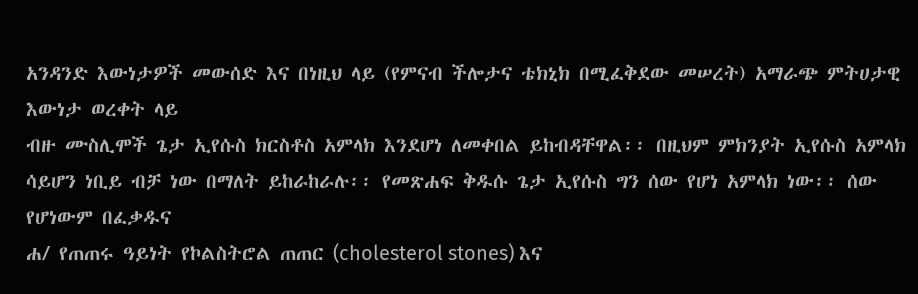አንዳንድ እውነታዎች መውሰድ እና በነዚህ ላይ (የምናብ ችሎታና ቴክኒክ በሚፈቅደው መሠረት) አማራጭ ምትሀታዊ እውነታ ወረቀት ላይ
ብዙ ሙስሊሞች ጌታ ኢየሱስ ክርስቶስ አምላክ እንደሆነ ለመቀበል ይከብዳቸዋል፡፡ በዚህም ምክንያት ኢየሱስ አምላክ ሳይሆን ነቢይ ብቻ ነው በማለት ይከራከራሉ፡፡ የመጽሐፍ ቅዱሱ ጌታ ኢየሱስ ግን ሰው የሆነ አምላክ ነው፡፡ ሰው የሆነውም በፈቃዱና
ሐ/ የጠጠሩ ዓይነት የኮልስትሮል ጠጠር (cholesterol stones) እና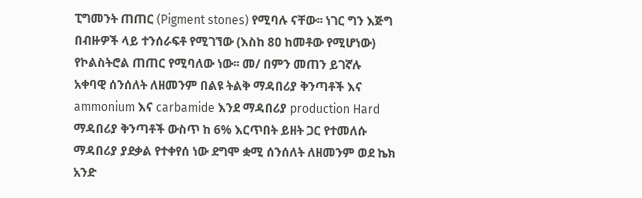ፒግመንት ጠጠር (Pigment stones) የሚባሉ ናቸው፡፡ ነገር ግን እጅግ በብዙዎች ላይ ተንሰራፍቶ የሚገኘው (እስከ 8ዐ ከመቶው የሚሆነው) የኮልስትሮል ጠጠር የሚባለው ነው፡፡ መ/ በምን መጠን ይገኛሉ
አቀባዊ ሰንሰለት ለዘመንም በልዩ ትልቅ ማዳበሪያ ቅንጣቶች እና ammonium እና carbamide እንደ ማዳበሪያ production Hard ማዳበሪያ ቅንጣቶች ውስጥ ከ 6% እርጥበት ይዘት ጋር የተመለሱ ማዳበሪያ ያደቃል የተቀየሰ ነው ደግሞ ቋሚ ሰንሰለት ለዘመንም ወደ ኬክ አንድ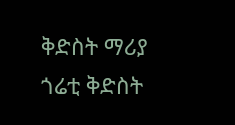ቅድስት ማሪያ ጎሬቲ ቅድስት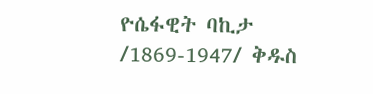ዮሴፋዊት ባኪታ /1869-1947/ ቅዱስ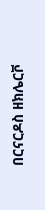በርናርዶስ ዘክሌርቮ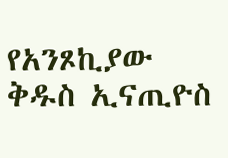የአንጾኪያው ቅዱስ ኢናጢዮስ